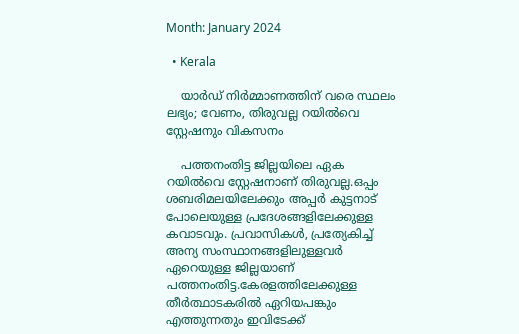Month: January 2024

  • Kerala

    യാർഡ് നിർമ്മാണത്തിന് വരെ സ്ഥലം ലഭ്യം; വേണം, തിരുവല്ല റയിൽവെ സ്റ്റേഷനും വികസനം

    പത്തനംതിട്ട ജില്ലയിലെ ഏക റയിൽവെ സ്റ്റേഷനാണ് തിരുവല്ല.ഒപ്പം ശബരിമലയിലേക്കും അപ്പർ കുട്ടനാട് പോലെയുള്ള പ്രദേശങ്ങളിലേക്കുള്ള കവാടവും. പ്രവാസികൾ, പ്രത്യേകിച്ച് അന്യ സംസ്ഥാനങ്ങളിലുള്ളവർ ഏറെയുള്ള ജില്ലയാണ് പത്തനംതിട്ട.കേരളത്തിലേക്കുള്ള തീർത്ഥാടകരിൽ ഏറിയപങ്കും എത്തുന്നതും ഇവിടേക്ക്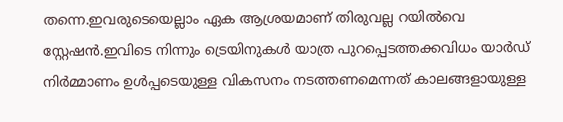തന്നെ.ഇവരുടെയെല്ലാം ഏക ആശ്രയമാണ് തിരുവല്ല റയിൽവെ സ്റ്റേഷൻ.ഇവിടെ നിന്നും ട്രെയിനുകൾ യാത്ര പുറപ്പെടത്തക്കവിധം യാർഡ് നിർമ്മാണം ഉൾപ്പടെയുള്ള വികസനം നടത്തണമെന്നത് കാലങ്ങളായുള്ള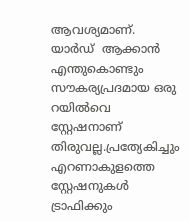ആവശ്യമാണ്. യാർഡ്  ആക്കാൻ എന്തുകൊണ്ടും സൗകര്യപ്രദമായ ഒരു റയിൽവെ സ്റ്റേഷനാണ് തിരുവല്ല.പ്രത്യേകിച്ചും എറണാകുളത്തെ സ്റ്റേഷനുകൾ ട്രാഫിക്കും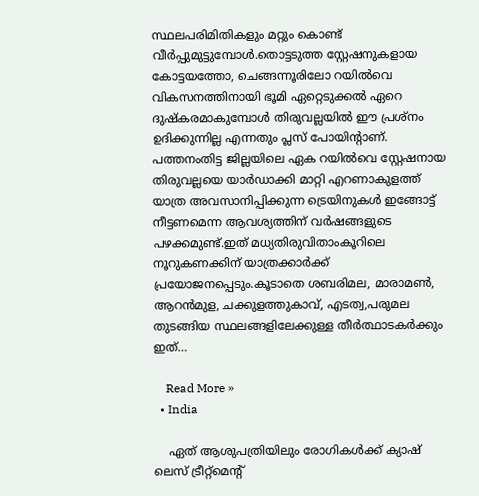സ്ഥലപരിമിതികളും മറ്റും കൊണ്ട് വീർപ്പുമുട്ടുമ്പോൾ.തൊട്ടടുത്ത സ്റ്റേഷനുകളായ കോട്ടയത്തോ, ചെങ്ങന്നൂരിലോ റയിൽവെ വികസനത്തിനായി ഭൂമി ഏറ്റെടുക്കൽ ഏറെ ദുഷ്കരമാകുമ്പോൾ തിരുവല്ലയിൽ ഈ‌ പ്രശ്നം ഉദിക്കുന്നില്ല എന്നതും പ്ലസ് പോയിന്റാണ്. പത്തനംതിട്ട ജില്ലയിലെ ഏക റയിൽവെ സ്റ്റേഷനായ തിരുവല്ലയെ യാർഡാക്കി മാറ്റി എറണാകുളത്ത് യാത്ര അവസാനിപ്പിക്കുന്ന ട്രെയിനുകൾ ഇങ്ങോട്ട് നീട്ടണമെന്ന ആവശ്യത്തിന് വർഷങ്ങളുടെ പഴക്കമുണ്ട്.ഇത് മധ്യതിരുവിതാംകൂറിലെ നൂറുകണക്കിന് യാത്രക്കാർക്ക് പ്രയോജനപ്പെടും.കൂടാതെ ശബരിമല, മാരാമൺ, ആറൻമുള, ചക്കുളത്തുകാവ്, എടത്വ,പരുമല തുടങ്ങിയ സ്ഥലങ്ങളിലേക്കുള്ള തീർത്ഥാടകർക്കും ഇത്…

    Read More »
  • India

    ഏത് ആശുപത്രിയിലും രോഗികള്‍ക്ക് ക്യാഷ് ലെസ് ട്രീറ്റ്‌മെന്റ്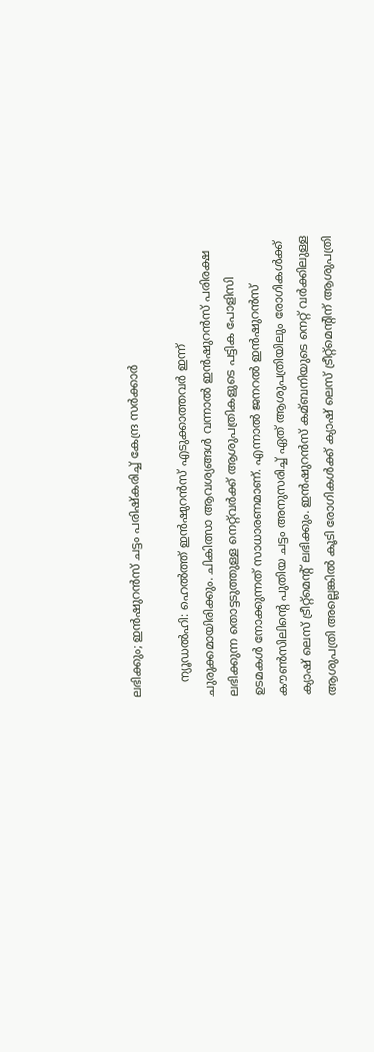ലഭിക്കും; ഇന്‍ഷുറന്‍സ് ചട്ടം പരിഷ്‌കരിച്ച് കേന്ദ്ര സർക്കാർ

    ന്യൂഡൽഹി: ഹെല്‍ത്ത് ഇന്‍ഷുറന്‍സ് എടുക്കാത്തവര്‍ ഇന്ന് ചുരുക്കമായിരിക്കും. ചികിത്സാ ആവശ്യങ്ങള്‍ വന്നാല്‍ ഇന്‍ഷുറന്‍സ് പരിരക്ഷ ലഭിക്കുന്ന തൊട്ടടുത്തുള്ള നെറ്റ്‌വര്‍ക്ക് ആശുപത്രികളുടെ പട്ടിക പോളിസി ഉടമകള്‍ നോക്കുന്നത് സാധാരണമാണ്. എന്നാല്‍ ജനറല്‍ ഇന്‍ഷുറന്‍സ് കൗണ്‍സിലിന്റെ പുതിയ ചട്ടം അനുസരിച്ച്‌ ഏത് ആശുപത്രിയിലും രോഗികള്‍ക്ക് ക്യാഷ് ലെസ് ട്രീറ്റ്‌മെന്റ് ലഭിക്കും. ഇന്‍ഷുറന്‍സ് കമ്ബനിയുടെ നെറ്റ് വര്‍ക്കിലുള്ള ആശുപത്രി അല്ലെങ്കില്‍ കൂടി രോഗികള്‍ക്ക് ക്യാഷ് ലെസ് ട്രീറ്റ്‌മെന്റിന് ആശുപത്രി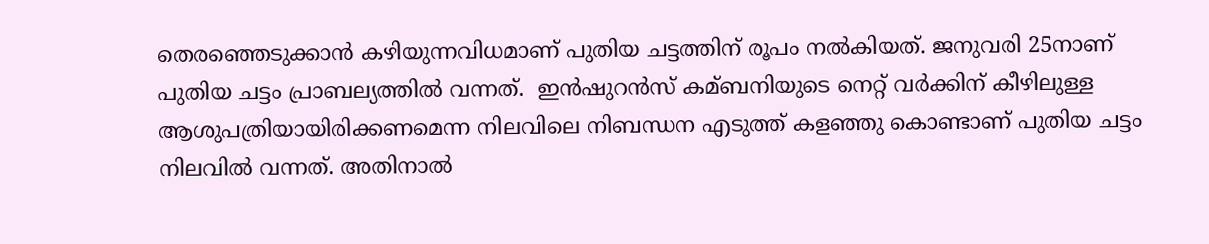തെരഞ്ഞെടുക്കാന്‍ കഴിയുന്നവിധമാണ് പുതിയ ചട്ടത്തിന് രൂപം നല്‍കിയത്. ജനുവരി 25നാണ് പുതിയ ചട്ടം പ്രാബല്യത്തില്‍ വന്നത്.  ഇന്‍ഷുറന്‍സ് കമ്ബനിയുടെ നെറ്റ് വര്‍ക്കിന് കീഴിലുള്ള ആശുപത്രിയായിരിക്കണമെന്ന നിലവിലെ നിബന്ധന എടുത്ത് കളഞ്ഞു കൊണ്ടാണ് പുതിയ ചട്ടം നിലവില്‍ വന്നത്. അതിനാൽ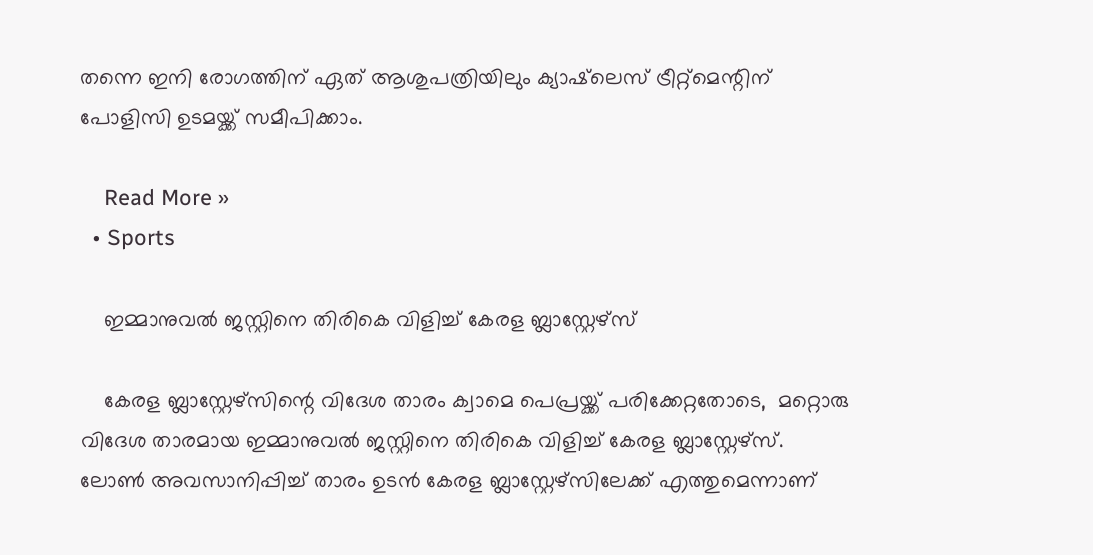തന്നെ ഇനി രോഗത്തിന് ഏത് ആശുപത്രിയിലും ക്യാഷ്‌ലെസ് ട്രീറ്റ്‌മെന്റിന് പോളിസി ഉടമയ്ക്ക് സമീപിക്കാം.

    Read More »
  • Sports

    ഇമ്മാനുവല്‍ ജസ്റ്റിനെ തിരികെ വിളിച്ച് കേരള ബ്ലാസ്റ്റേഴ്സ്

    കേരള ബ്ലാസ്റ്റേഴ്സിന്റെ വിദേശ താരം ക്വാമെ പെപ്രയ്ക്ക് പരിക്കേറ്റതോടെ,  മറ്റൊരു വിദേശ താരമായ ഇമ്മാനുവല്‍ ജസ്റ്റിനെ തിരികെ വിളിച്ച് കേരള ബ്ലാസ്റ്റേഴ്സ്. ലോണ്‍ അവസാനിപ്പിച്ച്‌ താരം ഉടൻ കേരള ബ്ലാസ്റ്റേഴ്സിലേക്ക് എത്തുമെന്നാണ്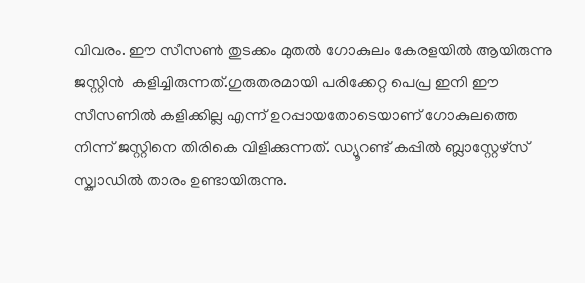വിവരം. ഈ സീസണ്‍ തുടക്കം മുതല്‍ ഗോകുലം കേരളയില്‍ ആയിരുന്നു ജസ്റ്റിൻ  കളിച്ചിരുന്നത്.ഗുരുതരമായി പരിക്കേറ്റ പെപ്ര ഇനി ഈ സീസണില്‍ കളിക്കില്ല എന്ന് ഉറപ്പായതോടെയാണ് ഗോകുലത്തെ നിന്ന് ജസ്റ്റിനെ തിരികെ വിളിക്കുന്നത്. ഡ്യൂറണ്ട് കപ്പില്‍ ബ്ലാസ്റ്റേഴ്സ് സ്ക്വാഡില്‍ താരം ഉണ്ടായിരുന്നു.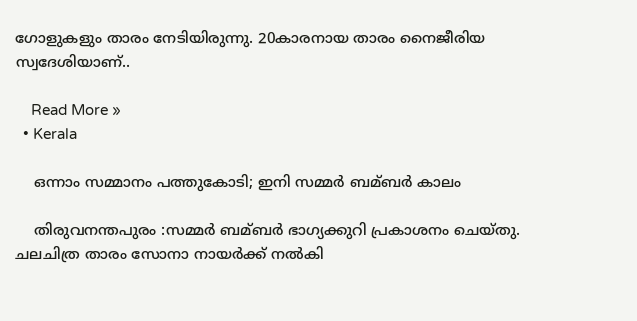ഗോളുകളും താരം നേടിയിരുന്നു. 20കാരനായ താരം നൈജീരിയ സ്വദേശിയാണ്‌..

    Read More »
  • Kerala

    ഒന്നാം സമ്മാനം പത്തുകോടി; ഇനി സമ്മര്‍ ബമ്ബര്‍ കാലം

    തിരുവനന്തപുരം :സമ്മര്‍ ബമ്ബര്‍ ഭാഗ്യക്കുറി പ്രകാശനം ചെയ്തു. ചലചിത്ര താരം സോനാ നായര്‍ക്ക് നല്‍കി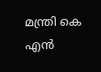മന്ത്രി കെ എന്‍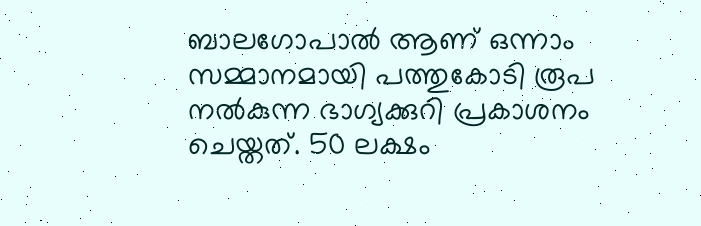ബാലഗോപാല്‍ ആണ് ഒന്നാം സമ്മാനമായി പത്തുകോടി രൂപ നല്‍കുന്ന ഭാഗ്യക്കുറി പ്രകാശനം ചെയ്തത്. 50 ലക്ഷം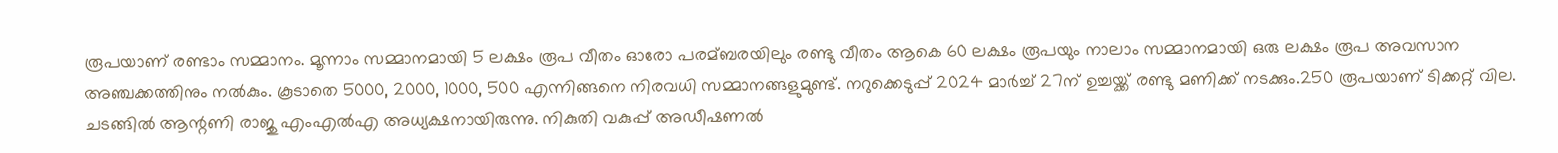രൂപയാണ് രണ്ടാം സമ്മാനം. മൂന്നാം സമ്മാനമായി 5 ലക്ഷം രൂപ വീതം ഓരോ പരമ്ബരയിലും രണ്ടു വീതം ആകെ 60 ലക്ഷം രൂപയും നാലാം സമ്മാനമായി ഒരു ലക്ഷം രൂപ അവസാന അഞ്ചക്കത്തിനും നല്‍കും. കൂടാതെ 5000, 2000, 1000, 500 എന്നിങ്ങനെ നിരവധി സമ്മാനങ്ങളുമുണ്ട്. നറുക്കെടുപ്പ് 2024 മാര്‍ച്ച്‌ 27ന് ഉച്ചയ്ക്ക് രണ്ടു മണിക്ക് നടക്കും.250 രൂപയാണ് ടിക്കറ്റ് വില. ചടങ്ങില്‍ ആന്റണി രാജു എംഎല്‍എ അധ്യക്ഷനായിരുന്നു. നികുതി വകുപ്പ് അഡീഷണല്‍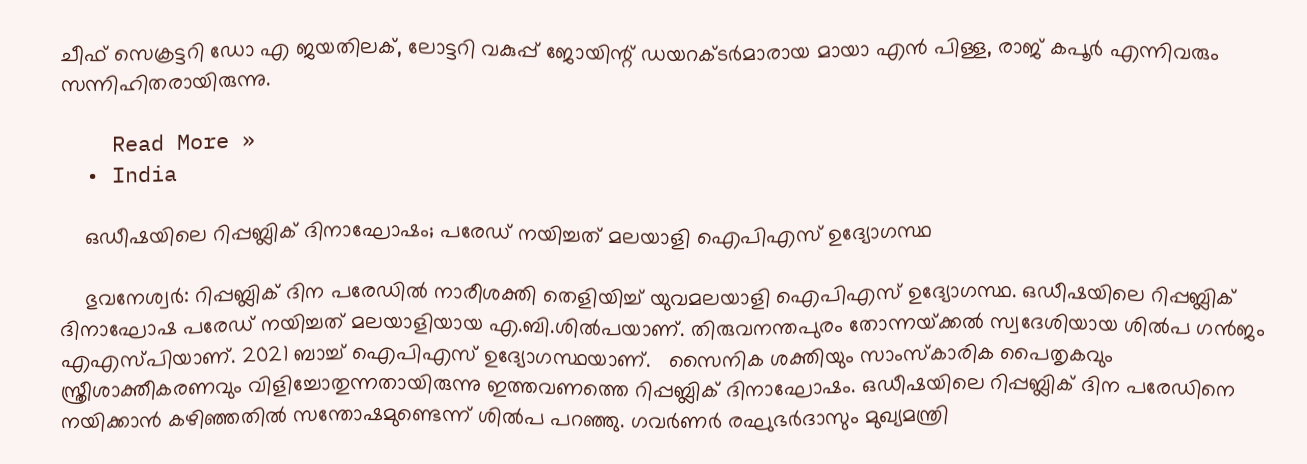ചീഫ് സെക്രട്ടറി ഡോ എ ജയതിലക്, ലോട്ടറി വകുപ്പ് ജോയിന്റ് ഡയറക്ടര്‍മാരായ മായാ എന്‍ പിള്ള, രാജ് കപൂര്‍ എന്നിവരും സന്നിഹിതരായിരുന്നു.

    Read More »
  • India

    ഒഡീഷയിലെ റിപ്പബ്ലിക് ദിനാഘോഷം; പരേഡ് നയിച്ചത് മലയാളി ഐപിഎസ് ഉദ്യോഗസ്ഥ

    ഭുവനേശ്വർ: റിപ്പബ്ലിക് ദിന പരേഡില്‍ നാരീശക്തി തെളിയിച്ച്‌ യുവമലയാളി ഐപിഎസ് ഉദ്യോഗസ്ഥ. ഒഡീഷയിലെ റിപ്പബ്ലിക് ദിനാഘോഷ പരേഡ് നയിച്ചത് മലയാളിയായ എ.ബി.ശില്‍പയാണ്. തിരുവനന്തപുരം തോന്നയ്‌ക്കല്‍ സ്വദേശിയായ ശില്‍പ ഗൻജം എഎസ്പിയാണ്. 2021 ബാച്ച്‌ ഐപിഎസ് ഉദ്യോഗസ്ഥയാണ്.   സൈനിക ശക്തിയും സാംസ്‌കാരിക പൈതൃകവും സ്ത്രീശാക്തീകരണവും വിളിച്ചോതുന്നതായിരുന്നു ഇത്തവണത്തെ റിപ്പബ്ലിക് ദിനാഘോഷം. ഒഡീഷയിലെ റിപ്പബ്ലിക് ദിന പരേഡിനെ നയിക്കാൻ കഴിഞ്ഞതില്‍ സന്തോഷമുണ്ടെന്ന് ശില്‍പ പറഞ്ഞു. ഗവർണർ രഘുഭർദാസും മുഖ്യമന്ത്രി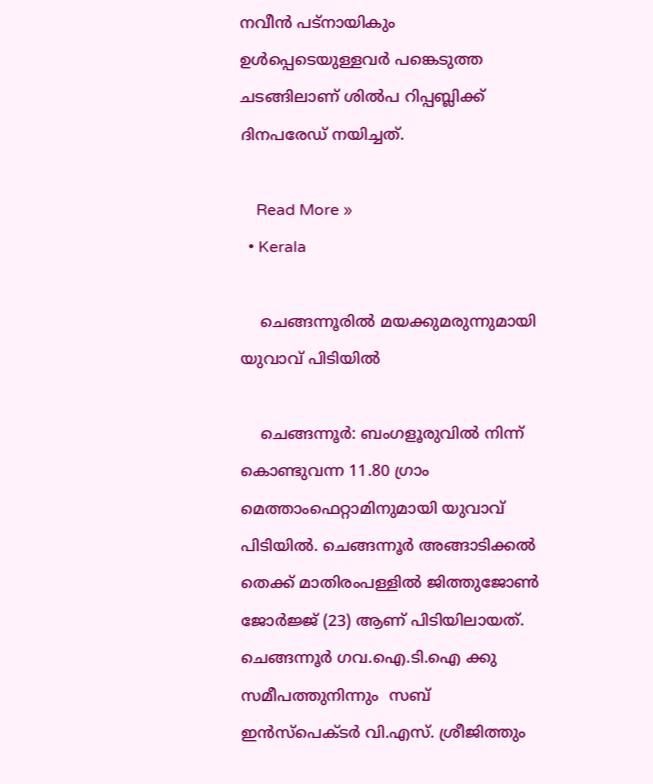നവീൻ പട്‌നായികും ഉള്‍പ്പെടെയുള്ളവർ പങ്കെടുത്ത ചടങ്ങിലാണ് ശില്‍പ റിപ്പബ്ലിക്ക് ദിനപരേഡ് നയിച്ചത്.

    Read More »
  • Kerala

    ചെങ്ങന്നൂരില്‍ മയക്കുമരുന്നുമായി യുവാവ് പിടിയില്‍

    ചെങ്ങന്നൂർ: ബംഗളൂരുവില്‍ നിന്ന് കൊണ്ടുവന്ന 11.80 ഗ്രാം മെത്താംഫെറ്റാമിനുമായി യുവാവ് പിടിയില്‍. ചെങ്ങന്നൂര്‍ അങ്ങാടിക്കല്‍ തെക്ക് മാതിരംപള്ളില്‍ ജിത്തുജോണ്‍ ജോര്‍ജ്ജ് (23) ആണ് പിടിയിലായത്. ചെങ്ങന്നൂര്‍ ഗവ.ഐ.ടി.ഐ ക്കു സമീപത്തുനിന്നും  സബ് ഇന്‍സ്പെക്ടര്‍ വി.എസ്. ശ്രീജിത്തും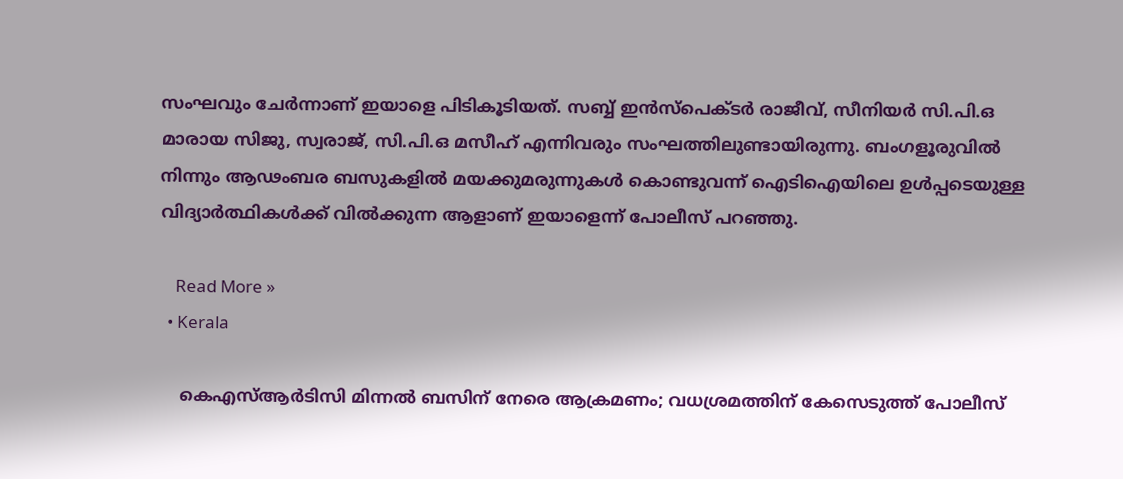സംഘവും ചേർന്നാണ് ഇയാളെ പിടികൂടിയത്. സബ്ബ് ഇന്‍സ്പെക്ടര്‍ രാജീവ്, സീനിയര്‍ സി.പി.ഒ മാരായ സിജു, സ്വരാജ്, സി.പി.ഒ മസീഹ് എന്നിവരും സംഘത്തിലുണ്ടായിരുന്നു. ബംഗളൂരുവിൽ നിന്നും ആഢംബര ബസുകളിൽ മയക്കുമരുന്നുകൾ കൊണ്ടുവന്ന് ഐടിഐയിലെ ഉൾപ്പടെയുള്ള വിദ്യാർത്ഥികൾക്ക് വിൽക്കുന്ന ആളാണ് ഇയാളെന്ന് പോലീസ് പറഞ്ഞു.

    Read More »
  • Kerala

    കെഎസ്ആർടിസി മിന്നല്‍ ബസിന് നേരെ ആക്രമണം; വധശ്രമത്തിന് കേസെടുത്ത് പോലീസ്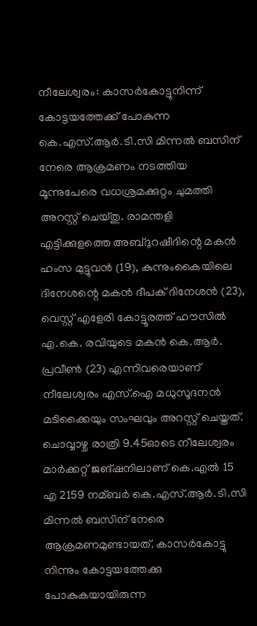നീലേശ്വരം: കാസര്‍കോട്ടുനിന്ന് കോട്ടയത്തേക്ക് പോകുന്ന കെ.എസ്.ആര്‍.ടി.സി മിന്നല്‍ ബസിന് നേരെ ആക്രമണം നടത്തിയ മൂന്നുപേരെ വധശ്രമക്കുറ്റം ചുമത്തി അറസ്റ്റ് ചെയ്തു. രാമന്തളി എട്ടിക്കുളത്തെ അബ്ദുറഷീദിന്റെ മകന്‍ ഹംസ മുട്ടുവന്‍ (19), കുന്നുംകൈയിലെ ദിനേശന്റെ മകന്‍ ദീപക് ദിനേശന്‍ (23), വെസ്റ്റ് എളേരി കോട്ടൂരത്ത് ഹൗസില്‍ എ.കെ. രവിയുടെ മകന്‍ കെ.ആര്‍. പ്രവീണ്‍ (23) എന്നിവരെയാണ് നീലേശ്വരം എസ്‌.ഐ മധുസൂദനന്‍ മടിക്കൈയും സംഘവും അറസ്റ്റ് ചെയ്തത്.  ചൊവ്വാഴ്ച രാത്രി 9.45ഓടെ നീലേശ്വരം മാര്‍ക്കറ്റ് ജങ്ഷനിലാണ് കെ.എല്‍ 15 എ 2159 നമ്ബര്‍ കെ.എസ്.ആര്‍.ടി.സി മിന്നല്‍ ബസിന് നേരെ ആക്രമണമുണ്ടായത്. കാസര്‍കോട്ടു നിന്നും കോട്ടയത്തേക്കു പോകുകയായിരുന്ന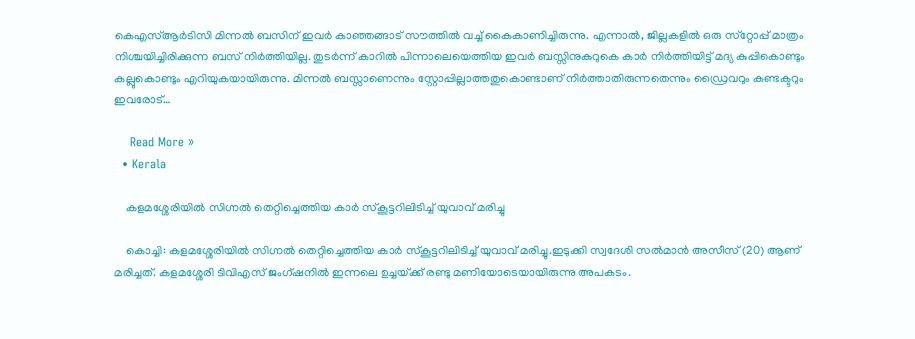കെഎസ്‌ആര്‍ടിസി മിന്നല്‍ ബസിന് ഇവര്‍ കാഞ്ഞങ്ങാട് സൗത്തില്‍ വച്ച് കൈകാണിച്ചിരുന്നു. എന്നാല്‍, ജില്ലകളില്‍ ഒരു സ്‌റ്റോപ്പ് മാത്രം നിശ്ചയിച്ചിരിക്കുന്ന ബസ് നിര്‍ത്തിയില്ല. തുടര്‍ന്ന് കാറിൽ പിന്നാലെയെത്തിയ ഇവർ ബസ്സിനുകുറുകെ കാര്‍ നിര്‍ത്തിയിട്ട് മദ്യ കുപ്പികൊണ്ടും കല്ലുകൊണ്ടും എറിയുകയായിരുന്നു. മിന്നല്‍ ബസ്സാണെന്നും സ്റ്റോപ്പില്ലാത്തതുകൊണ്ടാണ് നിര്‍ത്താതിരുന്നതെന്നും ഡ്രൈവറും കണ്ടക്ടറും ഇവരോട്…

    Read More »
  • Kerala

    കളമശ്ശേരിയില്‍ സിഗ്നല്‍ തെറ്റിച്ചെത്തിയ കാർ സ്കൂട്ടറിലിടിച്ച്‌ യുവാവ് മരിച്ചു

    കൊച്ചി: കളമശ്ശേരിയില്‍ സിഗ്നല്‍ തെറ്റിച്ചെത്തിയ കാർ സ്കൂട്ടറിലിടിച്ച്‌ യുവാവ് മരിച്ചു.ഇടുക്കി സ്വദേശി സല്‍മാൻ അസീസ് (20) ആണ് മരിച്ചത്. കളമശ്ശേരി ടിവിഎസ് ജംഗ്ഷനില്‍ ഇന്നലെ ഉച്ചയ്‌ക്ക് രണ്ടു മണിയോടെയായിരുന്നു അപകടം.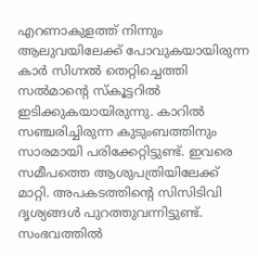എറണാകുളത്ത് നിന്നും ആലുവയിലേക്ക് പോവുകയായിരുന്ന കാർ സിഗ്നല്‍ തെറ്റിച്ചെത്തി സല്‍മാന്റെ സ്‌കൂട്ടറില്‍ ഇടിക്കുകയായിരുന്നു. കാറില്‍ സഞ്ചരിച്ചിരുന്ന കുടുംബത്തിനും സാരമായി പരിക്കേറ്റിട്ടുണ്ട്. ഇവരെ സമീപത്തെ ആശുപത്രിയിലേക്ക് മാറ്റി. അപകടത്തിന്റെ സിസിടിവി ദൃശ്യങ്ങള്‍ പുറത്തുവന്നിട്ടുണ്ട്‌. സംഭവത്തില്‍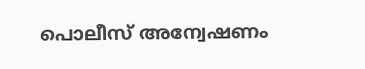പൊലീസ് അന്വേഷണം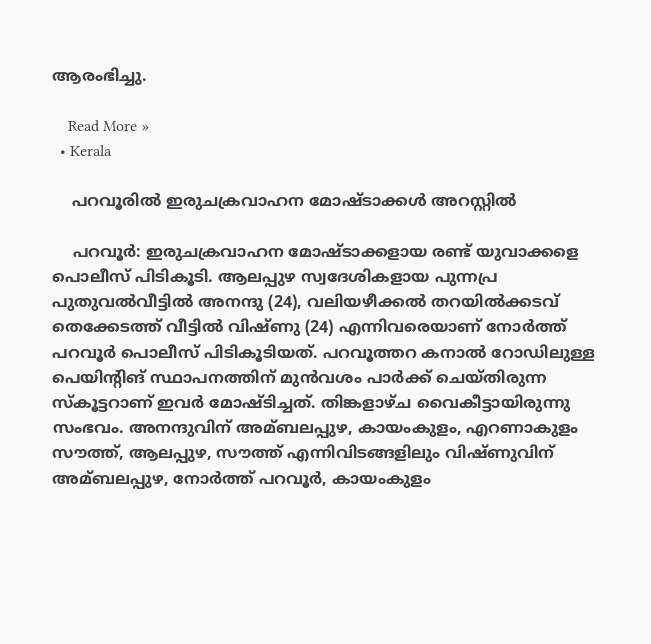ആരംഭിച്ചു.

    Read More »
  • Kerala

    പറവൂരില്‍ ഇരുചക്രവാഹന മോഷ്ടാക്കള്‍ അറസ്റ്റില്‍

    പറവൂർ: ഇരുചക്രവാഹന മോഷ്ടാക്കളായ രണ്ട് യുവാക്കളെ പൊലീസ് പിടികൂടി. ആലപ്പുഴ സ്വദേശികളായ പുന്നപ്ര പുതുവല്‍വീട്ടില്‍ അനന്ദു (24), വലിയഴീക്കല്‍ തറയില്‍ക്കടവ് തെക്കേടത്ത് വീട്ടില്‍ വിഷ്ണു (24) എന്നിവരെയാണ് നോർത്ത് പറവൂർ പൊലീസ് പിടികൂടിയത്. പറവൂത്തറ കനാല്‍ റോഡിലുള്ള പെയിന്‍റിങ് സ്ഥാപനത്തിന് മുൻവശം പാർക്ക് ചെയ്തിരുന്ന സ്കൂട്ടറാണ് ഇവർ മോഷ്ടിച്ചത്. തിങ്കളാഴ്ച വൈകീട്ടായിരുന്നു സംഭവം. അനന്ദുവിന് അമ്ബലപ്പുഴ, കായംകുളം, എറണാകുളം സൗത്ത്, ആലപ്പുഴ, സൗത്ത് എന്നിവിടങ്ങളിലും വിഷ്ണുവിന് അമ്ബലപ്പുഴ, നോർത്ത് പറവൂർ, കായംകുളം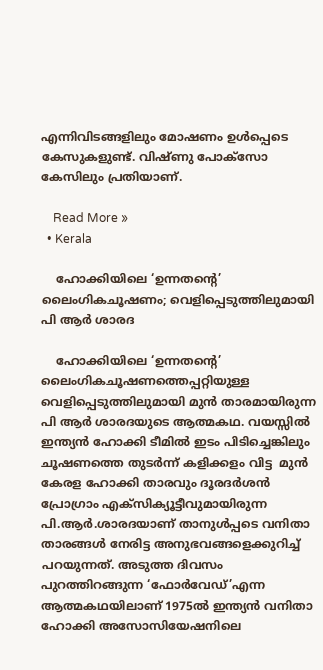എന്നിവിടങ്ങളിലും മോഷണം ഉള്‍പ്പെടെ കേസുകളുണ്ട്. വിഷ്ണു പോക്സോ കേസിലും പ്രതിയാണ്.

    Read More »
  • Kerala

    ഹോക്കിയിലെ ‘ഉന്നതന്റെ’ ലൈംഗികചൂഷണം; വെളിപ്പെടുത്തിലുമായി പി ആര്‍ ശാരദ

    ഹോക്കിയിലെ ‘ഉന്നതന്റെ’ ലൈംഗികചൂഷണത്തെപ്പറ്റിയുള്ള വെളിപ്പെടുത്തിലുമായി മുൻ താരമായിരുന്ന പി ആര്‍ ശാരദയുടെ ആത്മകഥ. വയസ്സില്‍ ഇന്ത്യന്‍ ഹോക്കി ടീമില്‍ ഇടം പിടിച്ചെങ്കിലും ചൂഷണത്തെ തുടര്‍ന്ന് കളിക്കളം വിട്ട  മുന്‍ കേരള ഹോക്കി താരവും ദൂരദര്‍ശന്‍ പ്രോഗ്രാം എക്‌സിക്യൂട്ടീവുമായിരുന്ന പി.ആര്‍.ശാരദയാണ് താനുൾപ്പടെ വനിതാ താരങ്ങള്‍ നേരിട്ട അനുഭവങ്ങളെക്കുറിച്ച്‌ പറയുന്നത്. അടുത്ത ദിവസം പുറത്തിറങ്ങുന്ന ‘ഫോര്‍വേഡ്’എന്ന ആത്മകഥയിലാണ് 1975ല്‍ ഇന്ത്യന്‍ വനിതാ ഹോക്കി അസോസിയേഷനിലെ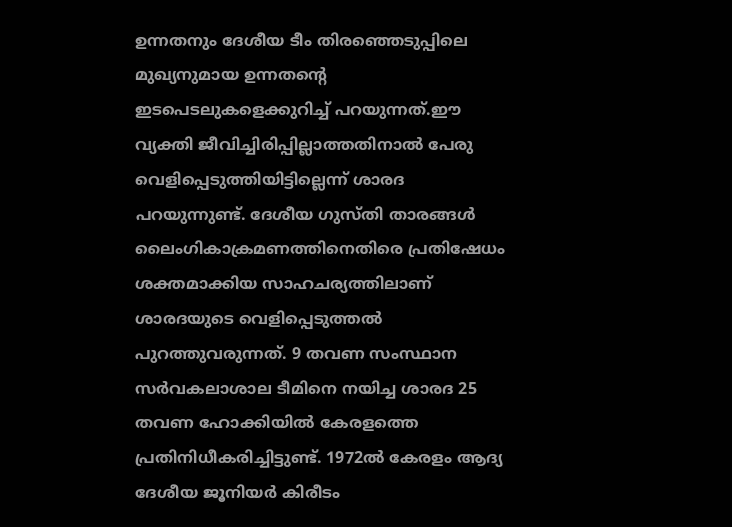ഉന്നതനും ദേശീയ ടീം തിരഞ്ഞെടുപ്പിലെ മുഖ്യനുമായ ഉന്നതന്റെ ഇടപെടലുകളെക്കുറിച്ച്‌ പറയുന്നത്.ഈ വ്യക്തി ജീവിച്ചിരിപ്പില്ലാത്തതിനാല്‍ പേരു വെളിപ്പെടുത്തിയിട്ടില്ലെന്ന് ശാരദ പറയുന്നുണ്ട്. ദേശീയ ഗുസ്തി താരങ്ങള്‍ ലൈംഗികാക്രമണത്തിനെതിരെ പ്രതിഷേധം ശക്തമാക്കിയ സാഹചര്യത്തിലാണ് ശാരദയുടെ വെളിപ്പെടുത്തല്‍ പുറത്തുവരുന്നത്. 9 തവണ സംസ്ഥാന സര്‍വകലാശാല ടീമിനെ നയിച്ച ശാരദ 25 തവണ ഹോക്കിയില്‍ കേരളത്തെ പ്രതിനിധീകരിച്ചിട്ടുണ്ട്. 1972ല്‍ കേരളം ആദ്യ ദേശീയ ജൂനിയര്‍ കിരീടം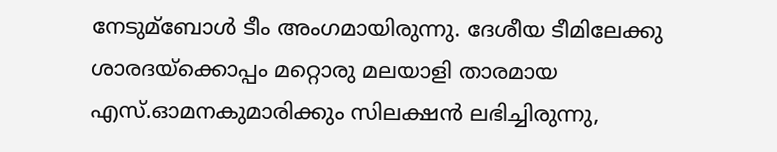നേടുമ്ബോള്‍ ടീം അംഗമായിരുന്നു. ദേശീയ ടീമിലേക്കു ശാരദയ്‌ക്കൊപ്പം മറ്റൊരു മലയാളി താരമായ എസ്.ഓമനകുമാരിക്കും സിലക്ഷന്‍ ലഭിച്ചിരുന്നു,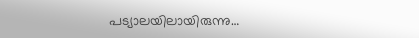പട്യാലയിലായിരുന്നു…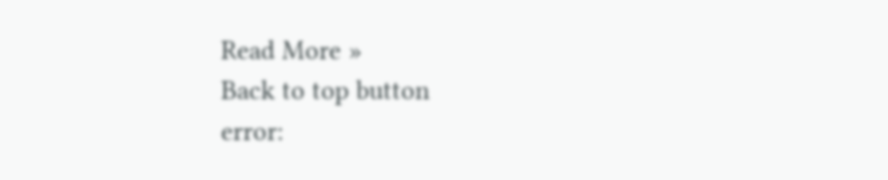Read More »
Back to top button
error: